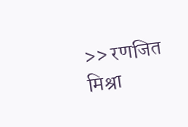>> रणजित मिश्रा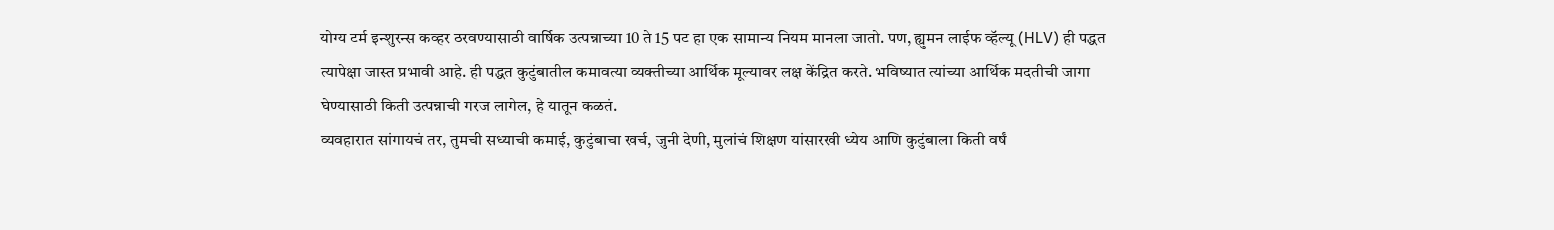योग्य टर्म इन्शुरन्स कव्हर ठरवण्यासाठी वार्षिक उत्पन्नाच्या 10 ते 15 पट हा एक सामान्य नियम मानला जातो. पण, ह्युमन लाईफ व्हॅल्यू (HLV) ही पद्धत त्यापेक्षा जास्त प्रभावी आहे. ही पद्धत कुटुंबातील कमावत्या व्यक्तीच्या आर्थिक मूल्यावर लक्ष केंद्रित करते. भविष्यात त्यांच्या आर्थिक मदतीची जागा घेण्यासाठी किती उत्पन्नाची गरज लागेल, हे यातून कळतं.
व्यवहारात सांगायचं तर, तुमची सध्याची कमाई, कुटुंबाचा खर्च, जुनी देणी, मुलांचं शिक्षण यांसारखी ध्येय आणि कुटुंबाला किती वर्षं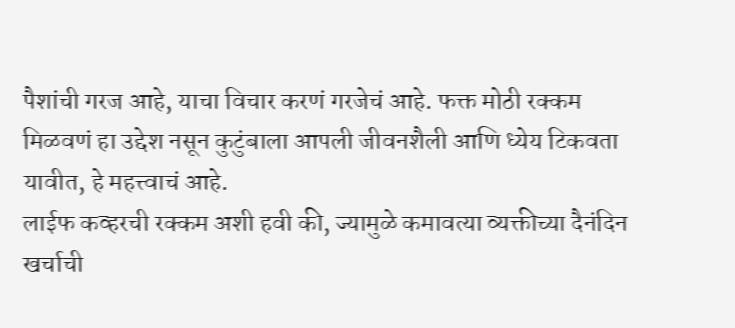पैशांची गरज आहे, याचा विचार करणं गरजेचं आहे. फक्त मोठी रक्कम मिळवणं हा उद्देश नसून कुटुंबाला आपली जीवनशैली आणि ध्येय टिकवता यावीत, हे महत्त्वाचं आहे.
लाईफ कव्हरची रक्कम अशी हवी की, ज्यामुळे कमावत्या व्यक्तीच्या दैनंदिन खर्चाची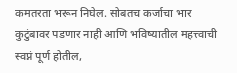कमतरता भरून निघेल. सोबतच कर्जाचा भार कुटुंबावर पडणार नाही आणि भविष्यातील महत्त्वाची स्वप्नं पूर्ण होतील,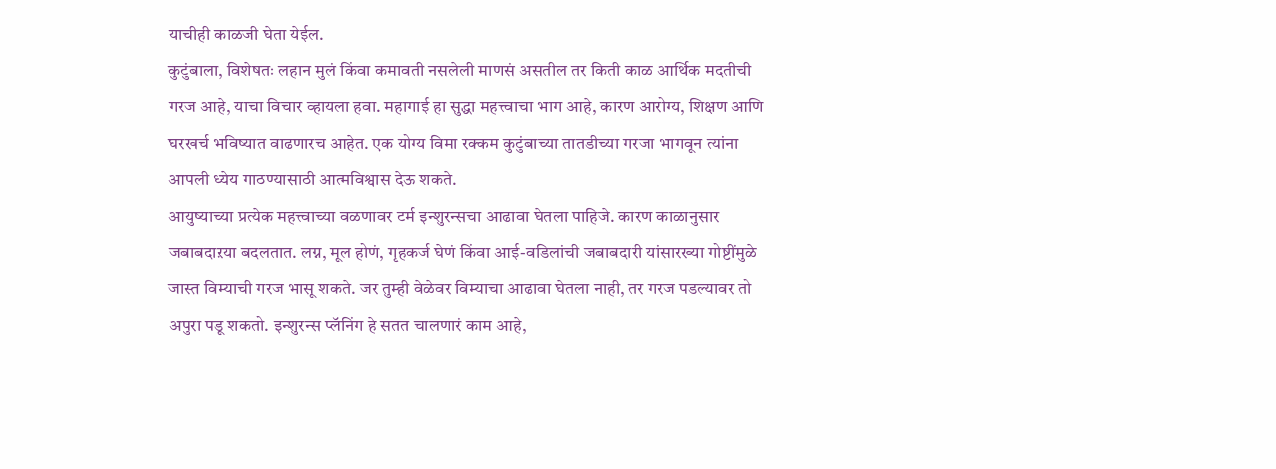याचीही काळजी घेता येईल.
कुटुंबाला, विशेषतः लहान मुलं किंवा कमावती नसलेली माणसं असतील तर किती काळ आर्थिक मदतीची गरज आहे, याचा विचार व्हायला हवा. महागाई हा सुद्धा महत्त्वाचा भाग आहे, कारण आरोग्य, शिक्षण आणि घरखर्च भविष्यात वाढणारच आहेत. एक योग्य विमा रक्कम कुटुंबाच्या तातडीच्या गरजा भागवून त्यांना आपली ध्येय गाठण्यासाठी आत्मविश्वास देऊ शकते.
आयुष्याच्या प्रत्येक महत्त्वाच्या वळणावर टर्म इन्शुरन्सचा आढावा घेतला पाहिजे. कारण काळानुसार जबाबदाऱया बदलतात. लग्न, मूल होणं, गृहकर्ज घेणं किंवा आई-वडिलांची जबाबदारी यांसारख्या गोष्टींमुळे जास्त विम्याची गरज भासू शकते. जर तुम्ही वेळेवर विम्याचा आढावा घेतला नाही, तर गरज पडल्यावर तो अपुरा पडू शकतो. इन्शुरन्स प्लॅनिंग हे सतत चालणारं काम आहे,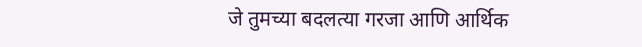जे तुमच्या बदलत्या गरजा आणि आर्थिक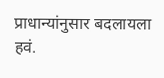प्राधान्यांनुसार बदलायला हवं.